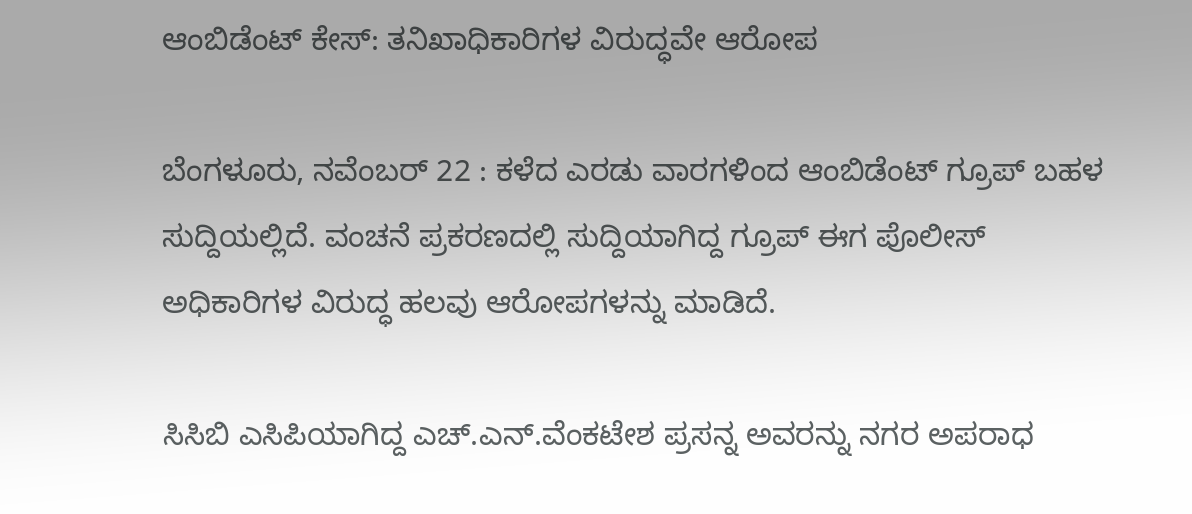ಆಂಬಿಡೆಂಟ್ ಕೇಸ್: ತನಿಖಾಧಿಕಾರಿಗಳ ವಿರುದ್ಧವೇ ಆರೋಪ

ಬೆಂಗಳೂರು, ನವೆಂಬರ್ 22 : ಕಳೆದ ಎರಡು ವಾರಗಳಿಂದ ಆಂಬಿಡೆಂಟ್ ಗ್ರೂಪ್ ಬಹಳ ಸುದ್ದಿಯಲ್ಲಿದೆ. ವಂಚನೆ ಪ್ರಕರಣದಲ್ಲಿ ಸುದ್ದಿಯಾಗಿದ್ದ ಗ್ರೂಪ್ ಈಗ ಪೊಲೀಸ್ ಅಧಿಕಾರಿಗಳ ವಿರುದ್ಧ ಹಲವು ಆರೋಪಗಳನ್ನು ಮಾಡಿದೆ.

ಸಿಸಿಬಿ ಎಸಿಪಿಯಾಗಿದ್ದ ಎಚ್.ಎನ್.ವೆಂಕಟೇಶ ಪ್ರಸನ್ನ ಅವರನ್ನು ನಗರ ಅಪರಾಧ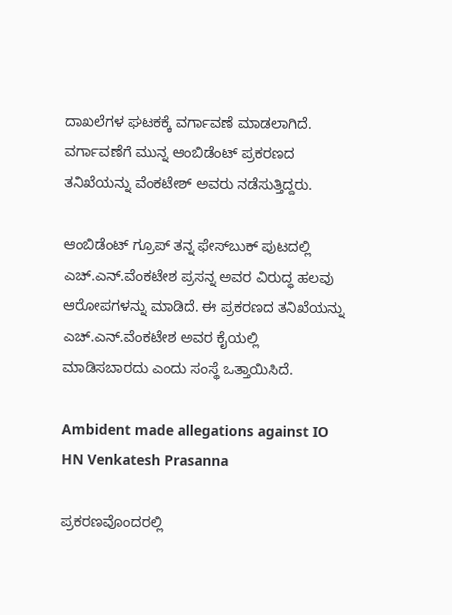ದಾಖಲೆಗಳ ಘಟಕಕ್ಕೆ ವರ್ಗಾವಣೆ ಮಾಡಲಾಗಿದೆ. ವರ್ಗಾವಣೆಗೆ ಮುನ್ನ ಆಂಬಿಡೆಂಟ್ ಪ್ರಕರಣದ ತನಿಖೆಯನ್ನು ವೆಂಕಟೇಶ್ ಅವರು ನಡೆಸುತ್ತಿದ್ದರು.

ಆಂಬಿಡೆಂಟ್ ಗ್ರೂಪ್ ತನ್ನ ಫೇಸ್‌ಬುಕ್ ಪುಟದಲ್ಲಿ ಎಚ್.ಎನ್.ವೆಂಕಟೇಶ ಪ್ರಸನ್ನ ಅವರ ವಿರುದ್ಧ ಹಲವು ಆರೋಪಗಳನ್ನು ಮಾಡಿದೆ. ಈ ಪ್ರಕರಣದ ತನಿಖೆಯನ್ನು ಎಚ್.ಎನ್.ವೆಂಕಟೇಶ ಅವರ ಕೈಯಲ್ಲಿ ಮಾಡಿಸಬಾರದು ಎಂದು ಸಂಸ್ಥೆ ಒತ್ತಾಯಿಸಿದೆ.

Ambident made allegations against IO HN Venkatesh Prasanna

ಪ್ರಕರಣವೊಂದರಲ್ಲಿ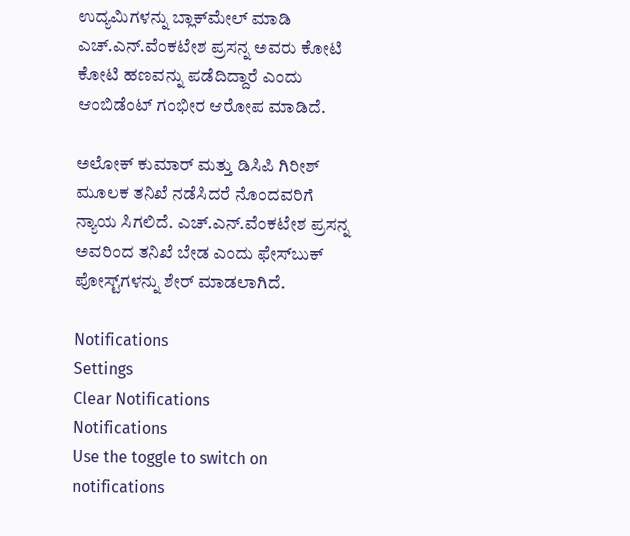ಉದ್ಯಮಿಗಳನ್ನು ಬ್ಲಾಕ್‌ಮೇಲ್ ಮಾಡಿ ಎಚ್.ಎನ್.ವೆಂಕಟೇಶ ಪ್ರಸನ್ನ ಅವರು ಕೋಟಿ ಕೋಟಿ ಹಣವನ್ನು ಪಡೆದಿದ್ದಾರೆ ಎಂದು ಆಂಬಿಡೆಂಟ್ ಗಂಭೀರ ಆರೋಪ ಮಾಡಿದೆ.

ಅಲೋಕ್ ಕುಮಾರ್ ಮತ್ತು ಡಿಸಿಪಿ ಗಿರೀಶ್ ಮೂಲಕ ತನಿಖೆ ನಡೆಸಿದರೆ ನೊಂದವರಿಗೆ ನ್ಯಾಯ ಸಿಗಲಿದೆ. ಎಚ್.ಎನ್.ವೆಂಕಟೇಶ ಪ್ರಸನ್ನ ಅವರಿಂದ ತನಿಖೆ ಬೇಡ ಎಂದು ಫೇಸ್‌ಬುಕ್‌ ಪೋಸ್ಟ್‌ಗಳನ್ನು ಶೇರ್ ಮಾಡಲಾಗಿದೆ.

Notifications
Settings
Clear Notifications
Notifications
Use the toggle to switch on notifications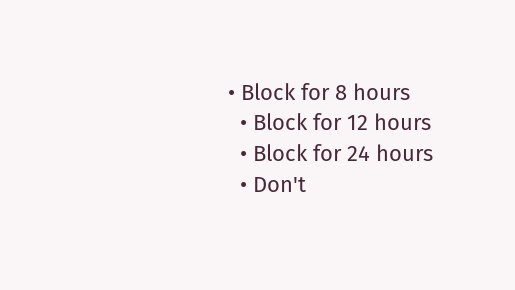• Block for 8 hours
  • Block for 12 hours
  • Block for 24 hours
  • Don't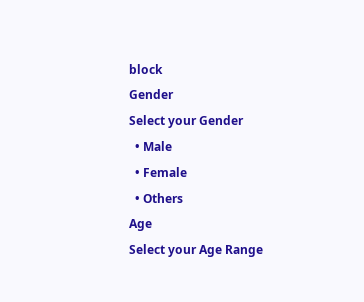block
Gender
Select your Gender
  • Male
  • Female
  • Others
Age
Select your Age Range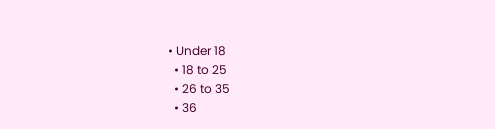• Under 18
  • 18 to 25
  • 26 to 35
  • 36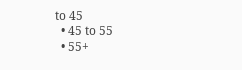to 45
  • 45 to 55
  • 55+